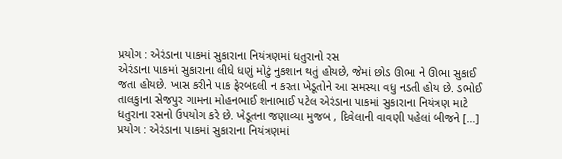પ્રયોગ : એરંડાના પાકમાં સુકારાના નિયંત્રણમાં ધતુરાનો રસ
એરંડાના પાકમાં સુકારાના લીધે ધણું મોટું નુકશાન થતું હોયછે, જેમાં છોડ ઊભા ને ઊભા સુકાઈ જતા હોયછે. ખાસ કરીને પાક ફેરબદલી ન કરતા ખેડૂતોને આ સમસ્યા વધુ નડતી હોય છે. ડભોઈ તાલકુાના સેજપુર ગામના મોહનભાઈ શનાભાઈ પટેલ એરંડાના પાકમાં સુકારાના નિયંત્રણ માટે ધતુરાના રસનો ઉપયોગ કરે છે. ખેડૂતના જણાવ્યા મુજબ , દિવેલાની વાવણી પહેલાં બીજને […]
પ્રયોગ : એરંડાના પાકમાં સુકારાના નિયંત્રણમાં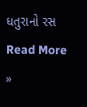ધતુરાનો રસ Read More »